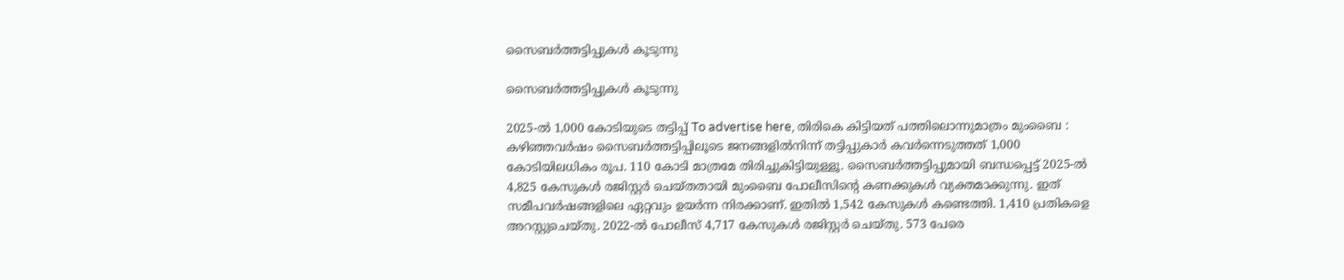സൈബർത്തട്ടിപ്പുകൾ കൂടുന്നു

സൈബർത്തട്ടിപ്പുകൾ കൂടുന്നു

2025-ൽ 1,000 കോടിയുടെ തട്ടിപ്പ് To advertise here, തിരികെ കിട്ടിയത് പത്തിലൊന്നുമാത്രം മുംബൈ : കഴിഞ്ഞവർഷം സൈബർത്തട്ടിപ്പിലൂടെ ജനങ്ങളിൽനിന്ന് തട്ടിപ്പുകാർ കവർന്നെടുത്തത് 1,000 കോടിയിലധികം രൂപ. 110 കോടി മാത്രമേ തിരിച്ചുകിട്ടിയുള്ളൂ. സൈബർത്തട്ടിപ്പുമായി ബന്ധപ്പെട്ട് 2025-ൽ 4,825 കേസുകൾ രജിസ്റ്റർ ചെയ്തതായി മുംബൈ പോലീസിന്റെ കണക്കുകൾ വ്യക്തമാക്കുന്നു. ഇത് സമീപവർഷങ്ങളിലെ ഏറ്റവും ഉയർന്ന നിരക്കാണ്. ഇതിൽ 1,542 കേസുകൾ കണ്ടെത്തി. 1,410 പ്രതികളെ അറസ്റ്റുചെയ്തു. 2022-ൽ പോലീസ് 4,717 കേസുകൾ രജിസ്റ്റർ ചെയ്തു. 573 പേരെ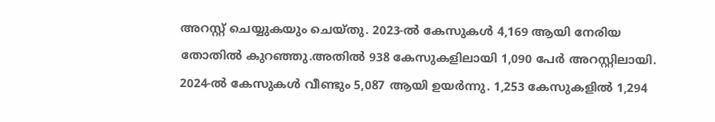അറസ്റ്റ് ചെയ്യുകയും ചെയ്തു. 2023-ൽ കേസുകൾ 4,169 ആയി നേരിയ തോതിൽ കുറഞ്ഞു.അതിൽ 938 കേസുകളിലായി 1,090 പേർ അറസ്റ്റിലായി. 2024-ൽ കേസുകൾ വീണ്ടും 5,087 ആയി ഉയർന്നു. 1,253 കേസുകളിൽ 1,294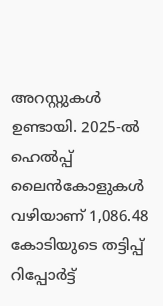അറസ്റ്റുകൾ ഉണ്ടായി. 2025-ൽ ഹെൽപ്പ് ലൈൻകോളുകൾ വഴിയാണ് 1,086.48 കോടിയുടെ തട്ടിപ്പ് റിപ്പോർട്ട്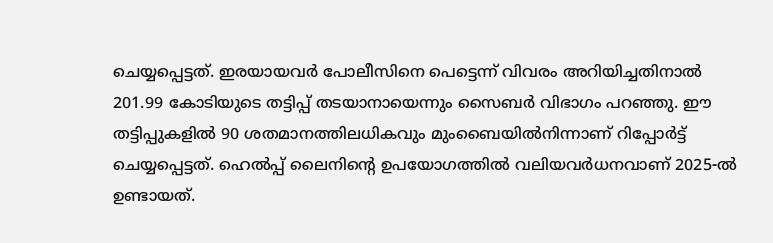ചെയ്യപ്പെട്ടത്. ഇരയായവർ പോലീസിനെ പെട്ടെന്ന് വിവരം അറിയിച്ചതിനാൽ 201.99 കോടിയുടെ തട്ടിപ്പ് തടയാനായെന്നും സൈബർ വിഭാഗം പറഞ്ഞു. ഈ തട്ടിപ്പുകളിൽ 90 ശതമാനത്തിലധികവും മുംബൈയിൽനിന്നാണ് റിപ്പോർട്ട് ചെയ്യപ്പെട്ടത്. ഹെൽപ്പ് ലൈനിന്റെ ഉപയോഗത്തിൽ വലിയവർധനവാണ് 2025-ൽ ഉണ്ടായത്.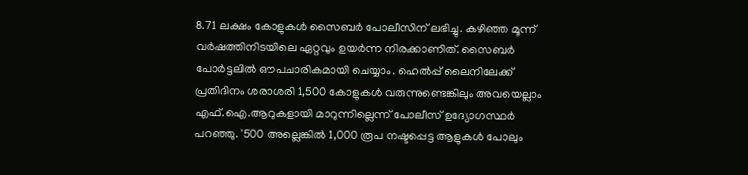8.71 ലക്ഷം കോളുകൾ സൈബർ പോലീസിന് ലഭിച്ചു. കഴിഞ്ഞ മൂന്ന് വർഷത്തിനിടയിലെ ഏറ്റവും ഉയർന്ന നിരക്കാണിത്. സൈബർ പോർട്ടലിൽ ഔപചാരികമായി ചെയ്യാം. ഹെൽപ്പ് ലൈനിലേക്ക് പ്രതിദിനം ശരാശരി 1,500 കോളുകൾ വരുന്നുണ്ടെങ്കിലും അവയെല്ലാം എഫ്.ഐ.ആറുകളായി മാറുന്നില്ലെന്ന് പോലീസ് ഉദ്യോഗസ്ഥർ പറഞ്ഞു. '500 അല്ലെങ്കിൽ 1,000 രൂപ നഷ്ടപ്പെട്ട ആളുകൾ പോലും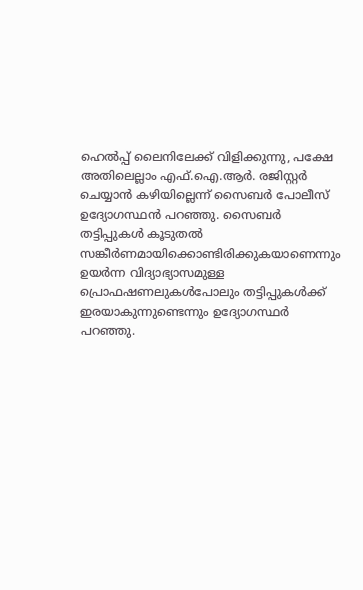ഹെൽപ്പ് ലൈനിലേക്ക് വിളിക്കുന്നു, പക്ഷേ അതിലെല്ലാം എഫ്.ഐ.ആർ. രജിസ്റ്റർ ചെയ്യാൻ കഴിയില്ലെന്ന് സൈബർ പോലീസ് ഉദ്യോഗസ്ഥൻ പറഞ്ഞു. സൈബർ തട്ടിപ്പുകൾ കൂടുതൽ സങ്കീർണമായിക്കൊണ്ടിരിക്കുകയാണെന്നും ഉയർന്ന വിദ്യാഭ്യാസമുള്ള പ്രൊഫഷണലുകൾപോലും തട്ടിപ്പുകൾക്ക് ഇരയാകുന്നുണ്ടെന്നും ഉദ്യോഗസ്ഥർ പറഞ്ഞു.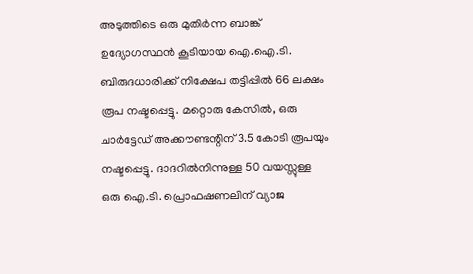അടുത്തിടെ ഒരു മുതിർന്ന ബാങ്ക് ഉദ്യോഗസ്ഥൻ കൂടിയായ ഐ.ഐ.ടി. ബിരുദധാരിക്ക് നിക്ഷേപ തട്ടിപ്പിൽ 66 ലക്ഷം രൂപ നഷ്ടപ്പെട്ടു. മറ്റൊരു കേസിൽ, ഒരു ചാർട്ടേഡ് അക്കൗണ്ടന്റിന് 3.5 കോടി രൂപയും നഷ്ടപ്പെട്ടു. ദാദറിൽനിന്നുള്ള 50 വയസ്സുള്ള ഒരു ഐ.ടി. പ്രൊഫഷണലിന് വ്യാജ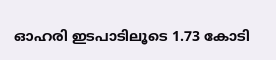ഓഹരി ഇടപാടിലൂടെ 1.73 കോടി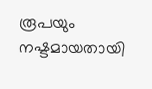രൂപയും നഷ്ടമായതായി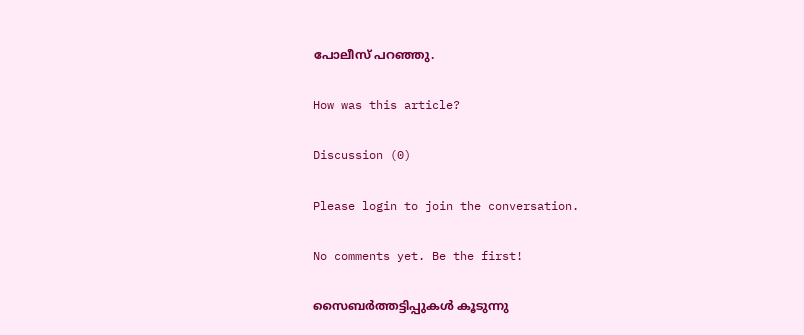പോലീസ് പറഞ്ഞു.

How was this article?

Discussion (0)

Please login to join the conversation.

No comments yet. Be the first!

സൈബർത്തട്ടിപ്പുകൾ കൂടുന്നു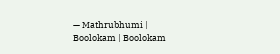— Mathrubhumi | Boolokam | Boolokam